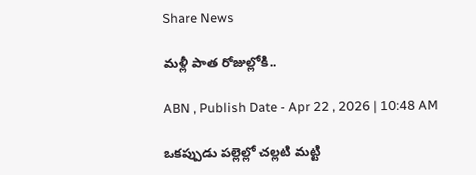Share News

మళ్లీ పాత రోజుల్లోకి..

ABN , Publish Date - Apr 22 , 2026 | 10:48 AM

ఒకప్పుడు పల్లెల్లో చల్లటి మట్టి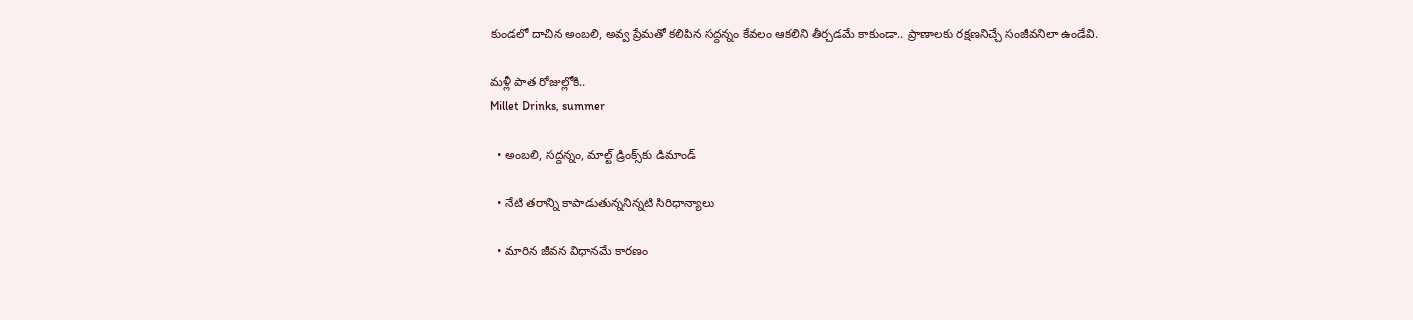కుండలో దాచిన అంబలి, అవ్వ ప్రేమతో కలిపిన సద్దన్నం కేవలం ఆకలిని తీర్చడమే కాకుండా.. ప్రాణాలకు రక్షణనిచ్చే సంజీవనిలా ఉండేవి.

మళ్లీ పాత రోజుల్లోకి..
Millet Drinks, summer

  • అంబలి, సద్దన్నం, మాల్ట్‌ డ్రింక్స్‌కు డిమాండ్‌

  • నేటి తరాన్ని కాపాడుతున్ననిన్నటి సిరిధాన్యాలు

  • మారిన జీవన విధానమే కారణం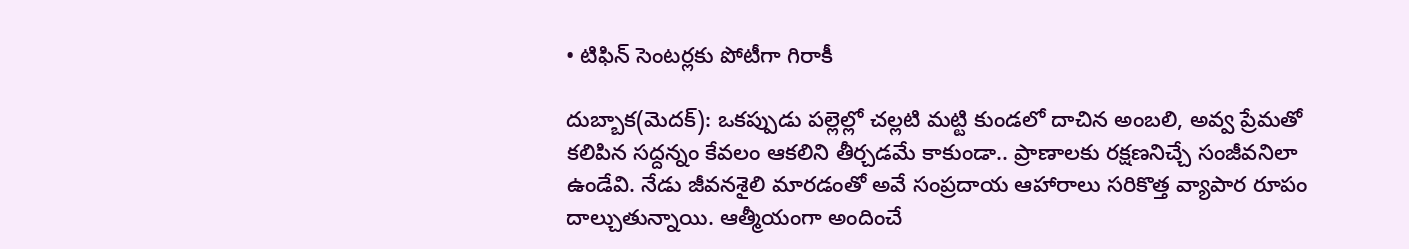• టిఫిన్‌ సెంటర్లకు పోటీగా గిరాకీ

దుబ్బాక(మెదక్): ఒకప్పుడు పల్లెల్లో చల్లటి మట్టి కుండలో దాచిన అంబలి, అవ్వ ప్రేమతో కలిపిన సద్దన్నం కేవలం ఆకలిని తీర్చడమే కాకుండా.. ప్రాణాలకు రక్షణనిచ్చే సంజీవనిలా ఉండేవి. నేడు జీవనశైలి మారడంతో అవే సంప్రదాయ ఆహారాలు సరికొత్త వ్యాపార రూపం దాల్చుతున్నాయి. ఆత్మీయంగా అందించే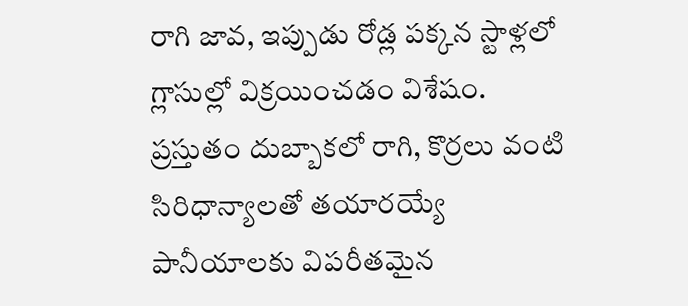రాగి జావ, ఇప్పుడు రోడ్ల పక్కన స్టాళ్లలో గ్లాసుల్లో విక్రయించడం విశేషం. ప్రస్తుతం దుబ్బాకలో రాగి, కొర్రలు వంటి సిరిధాన్యాలతో తయారయ్యే పానీయాలకు విపరీతమైన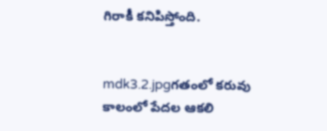గిరాకీ కనిపిస్తోంది.


mdk3.2.jpgగతంలో కరువు కాలంలో పేదల ఆకలి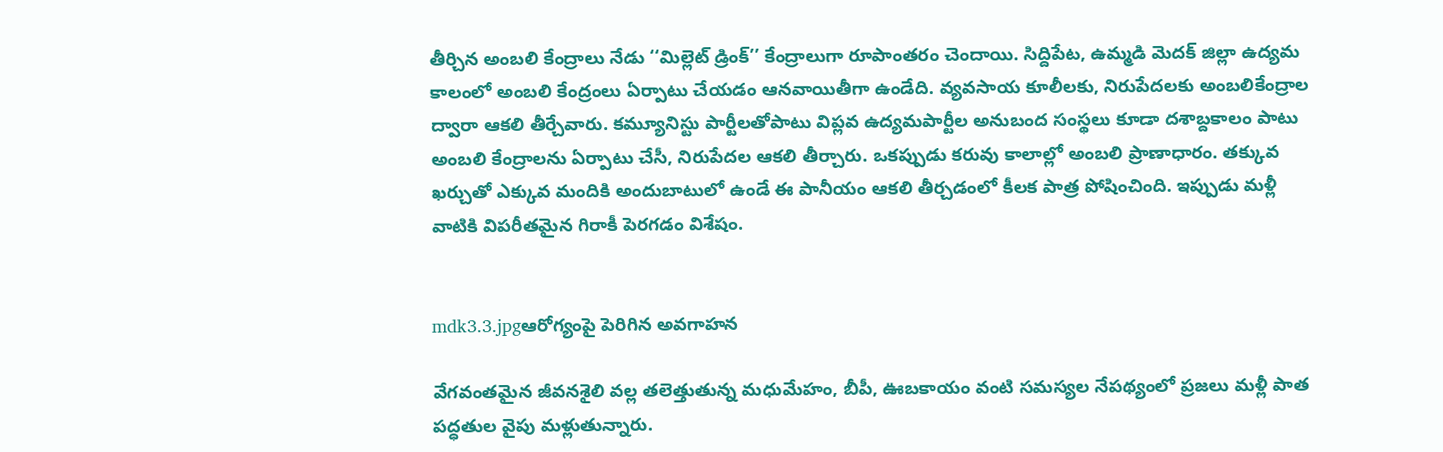తీర్చిన అంబలి కేంద్రాలు నేడు ‘‘మిల్లెట్‌ డ్రింక్‌’’ కేంద్రాలుగా రూపాంతరం చెందాయి. సిద్దిపేట, ఉమ్మడి మెదక్‌ జిల్లా ఉద్యమ కాలంలో అంబలి కేంద్రంలు ఏర్పాటు చేయడం ఆనవాయితీగా ఉండేది. వ్యవసాయ కూలీలకు, నిరుపేదలకు అంబలికేంద్రాల ద్వారా ఆకలి తీర్చేవారు. కమ్యూనిస్టు పార్టీలతోపాటు విప్లవ ఉద్యమపార్టీల అనుబంద సంస్థలు కూడా దశాబ్దకాలం పాటు అంబలి కేంద్రాలను ఏర్పాటు చేసీ, నిరుపేదల ఆకలి తీర్చారు. ఒకప్పుడు కరువు కాలాల్లో అంబలి ప్రాణాధారం. తక్కువ ఖర్చుతో ఎక్కువ మందికి అందుబాటులో ఉండే ఈ పానీయం ఆకలి తీర్చడంలో కీలక పాత్ర పోషించింది. ఇప్పుడు మళ్లీ వాటికి విపరీతమైన గిరాకీ పెరగడం విశేషం.


mdk3.3.jpgఆరోగ్యంపై పెరిగిన అవగాహన

వేగవంతమైన జీవనశైలి వల్ల తలెత్తుతున్న మధుమేహం, బీపీ, ఊబకాయం వంటి సమస్యల నేపథ్యంలో ప్రజలు మళ్లీ పాత పద్ధతుల వైపు మళ్లుతున్నారు.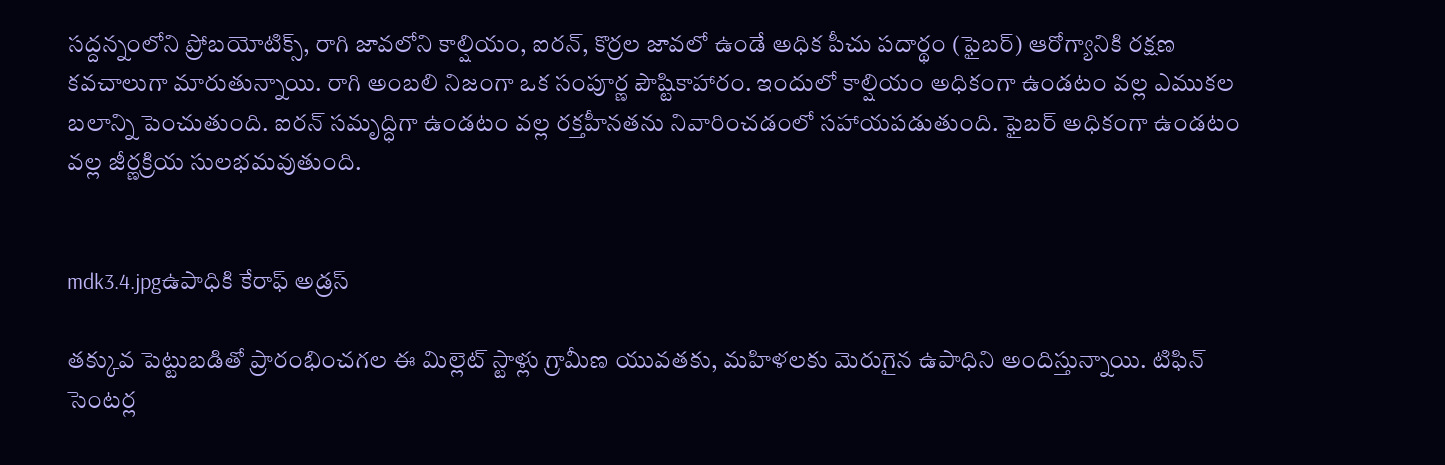సద్దన్నంలోని ప్రోబయోటిక్స్‌, రాగి జావలోని కాల్షియం, ఐరన్‌, కొర్రల జావలో ఉండే అధిక పీచు పదార్థం (ఫైబర్‌) ఆరోగ్యానికి రక్షణ కవచాలుగా మారుతున్నాయి. రాగి అంబలి నిజంగా ఒక సంపూర్ణ పౌష్టికాహారం. ఇందులో కాల్షియం అధికంగా ఉండటం వల్ల ఎముకల బలాన్ని పెంచుతుంది. ఐరన్‌ సమృద్ధిగా ఉండటం వల్ల రక్తహీనతను నివారించడంలో సహాయపడుతుంది. ఫైబర్‌ అధికంగా ఉండటం వల్ల జీర్ణక్రియ సులభమవుతుంది.


mdk3.4.jpgఉపాధికి కేరాఫ్‌ అడ్రస్‌

తక్కువ పెట్టుబడితో ప్రారంభించగల ఈ మిల్లెట్‌ స్టాళ్లు గ్రామీణ యువతకు, మహిళలకు మెరుగైన ఉపాధిని అందిస్తున్నాయి. టిఫిన్‌ సెంటర్ల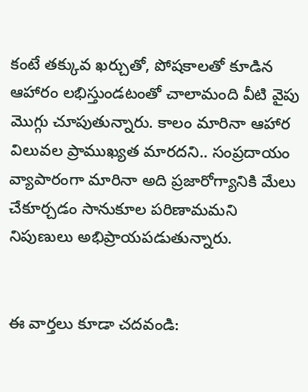కంటే తక్కువ ఖర్చుతో, పోషకాలతో కూడిన ఆహారం లభిస్తుండటంతో చాలామంది వీటి వైపు మొగ్గు చూపుతున్నారు. కాలం మారినా ఆహార విలువల ప్రాముఖ్యత మారదని.. సంప్రదాయం వ్యాపారంగా మారినా అది ప్రజారోగ్యానికి మేలు చేకూర్చడం సానుకూల పరిణామమని నిపుణులు అభిప్రాయపడుతున్నారు.


ఈ వార్తలు కూడా చదవండి: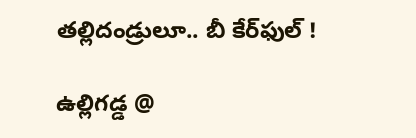తల్లిదండ్రులూ.. బీ కేర్‌ఫుల్‌ !

ఉల్లిగడ్డ @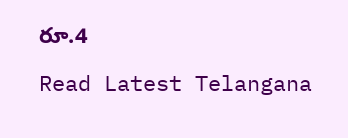రూ.4

Read Latest Telangana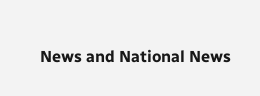News and National News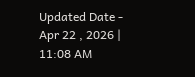Updated Date - Apr 22 , 2026 | 11:08 AM